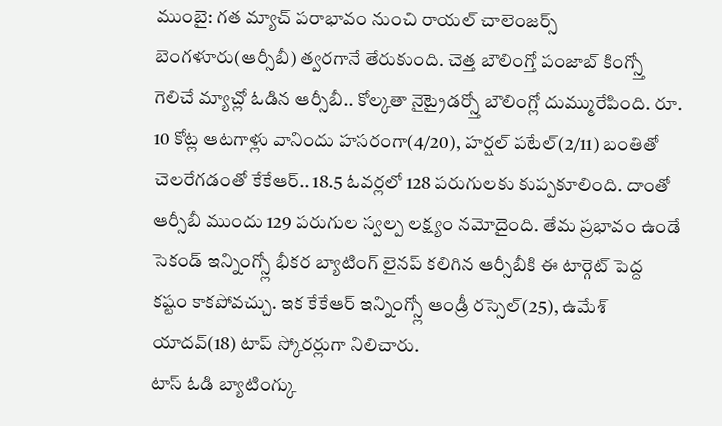ముంబై: గత మ్యాచ్ పరాభావం నుంచి రాయల్ చాలెంజర్స్ బెంగళూరు(ఆర్సీబీ) త్వరగానే తేరుకుంది. చెత్త బౌలింగ్తో పంజాబ్ కింగ్స్తో గెలిచే మ్యాచ్లో ఓడిన ఆర్సీబీ.. కోల్కతా నైట్రైడర్స్తో బౌలింగ్లో దుమ్మురేపింది. రూ. 10 కోట్ల ఆటగాళ్లు వానిందు హసరంగా(4/20), హర్షల్ పటేల్(2/11) బంతితో చెలరేగడంతో కేకేఆర్.. 18.5 ఓవర్లలో 128 పరుగులకు కుప్పకూలింది. దాంతో ఆర్సీబీ ముందు 129 పరుగుల స్వల్ప లక్ష్యం నమోదైంది. తేమ ప్రభావం ఉండే సెకండ్ ఇన్నింగ్స్లో భీకర బ్యాటింగ్ లైనప్ కలిగిన ఆర్సీబీకి ఈ టార్గెట్ పెద్ద కష్టం కాకపోవచ్చు. ఇక కేకేఆర్ ఇన్నింగ్స్లో ఆండ్రీ రస్సెల్(25), ఉమేశ్ యాదవ్(18) టాప్ స్కోరర్లుగా నిలిచారు.
టాస్ ఓడి బ్యాటింగ్కు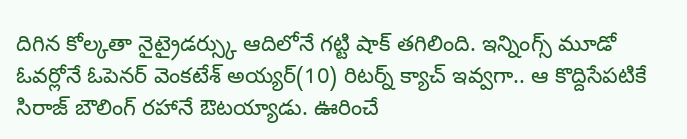దిగిన కోల్కతా నైట్రైడర్స్కు ఆదిలోనే గట్టి షాక్ తగిలింది. ఇన్నింగ్స్ మూడో ఓవర్లోనే ఓపెనర్ వెంకటేశ్ అయ్యర్(10) రిటర్న్ క్యాచ్ ఇవ్వగా.. ఆ కొద్దిసేపటికే సిరాజ్ బౌలింగ్ రహానే ఔటయ్యాడు. ఊరించే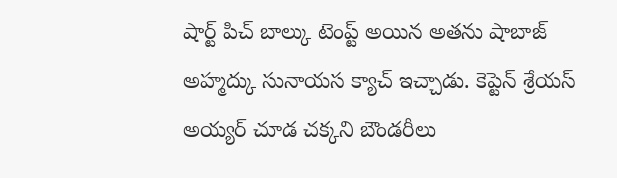షార్ట్ పిచ్ బాల్కు టెంప్ట్ అయిన అతను షాబాజ్ అహ్మద్కు సునాయస క్యాచ్ ఇచ్చాడు. కెప్టెన్ శ్రేయస్ అయ్యర్ చూడ చక్కని బౌండరీలు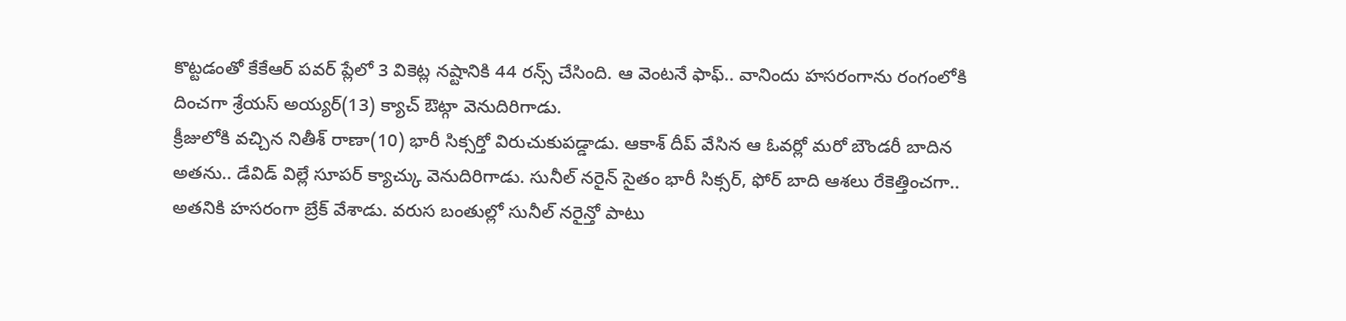కొట్టడంతో కేకేఆర్ పవర్ ప్లేలో 3 వికెట్ల నష్టానికి 44 రన్స్ చేసింది. ఆ వెంటనే ఫాఫ్.. వానిందు హసరంగాను రంగంలోకి దించగా శ్రేయస్ అయ్యర్(13) క్యాచ్ ఔట్గా వెనుదిరిగాడు.
క్రీజులోకి వచ్చిన నితీశ్ రాణా(10) భారీ సిక్సర్తో విరుచుకుపడ్డాడు. ఆకాశ్ దీప్ వేసిన ఆ ఓవర్లో మరో బౌండరీ బాదిన అతను.. డేవిడ్ విల్లే సూపర్ క్యాచ్కు వెనుదిరిగాడు. సునీల్ నరైన్ సైతం భారీ సిక్సర్, ఫోర్ బాది ఆశలు రేకెత్తించగా.. అతనికి హసరంగా బ్రేక్ వేశాడు. వరుస బంతుల్లో సునీల్ నరైన్తో పాటు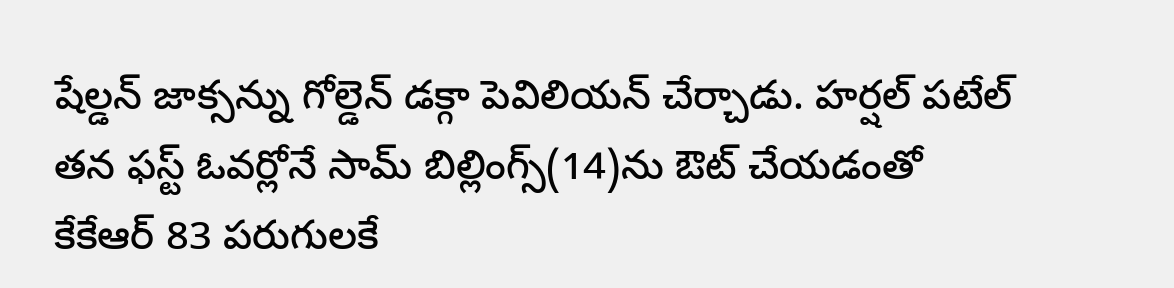షేల్డన్ జాక్సన్ను గోల్డెన్ డక్గా పెవిలియన్ చేర్చాడు. హర్షల్ పటేల్ తన ఫస్ట్ ఓవర్లోనే సామ్ బిల్లింగ్స్(14)ను ఔట్ చేయడంతో కేకేఆర్ 83 పరుగులకే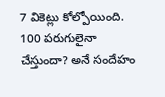7 వికెట్లు కోల్పోయింది. 100 పరుగులైనా చేస్తుందా? అనే సందేహం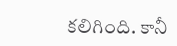కలిగింది. కానీ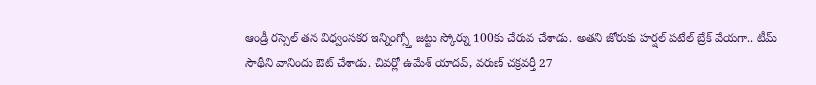ఆండ్రీ రస్సెల్ తన విధ్వంసకర ఇన్నింగ్స్తో జట్టు స్కోర్ను 100కు చేరువ చేశాడు. అతని జోరుకు హర్షల్ పటేల్ బ్రేక్ వేయగా.. టీమ్ సౌథీని వానిందు ఔట్ చేశాడు. చివర్లో ఉమేశ్ యాదవ్, వరుణ్ చక్రవర్తీ 27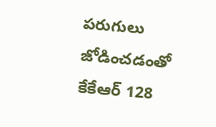పరుగులు జోడించడంతో కేకేఆర్ 128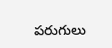పరుగులు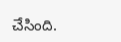చేసింది.